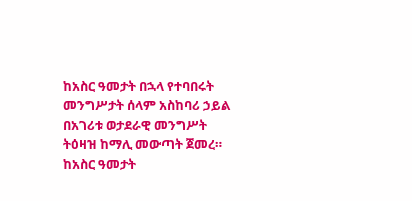ከአስር ዓመታት በኋላ የተባበሩት መንግሥታት ሰላም አስከባሪ ኃይል በአገሪቱ ወታደራዊ መንግሥት ትዕዛዝ ከማሊ መውጣት ጀመረ።
ከአስር ዓመታት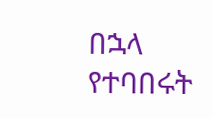በኋላ የተባበሩት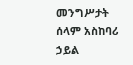መንግሥታት ሰላም አስከባሪ ኃይል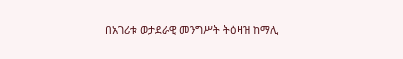በአገሪቱ ወታደራዊ መንግሥት ትዕዛዝ ከማሊ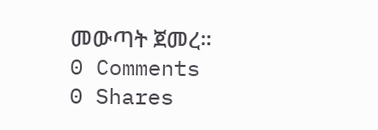መውጣት ጀመረ።
0 Comments
0 Shares